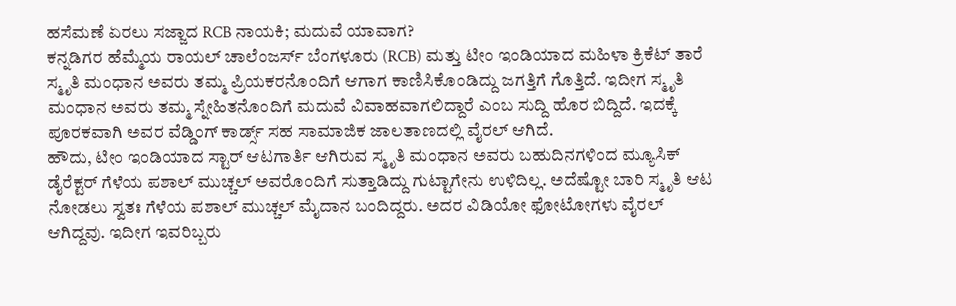ಹಸೆಮಣೆ ಏರಲು ಸಜ್ಜಾದ RCB ನಾಯಕಿ; ಮದುವೆ ಯಾವಾಗ?
ಕನ್ನಡಿಗರ ಹೆಮ್ಮೆಯ ರಾಯಲ್ ಚಾಲೆಂಜರ್ಸ್ ಬೆಂಗಳೂರು (RCB) ಮತ್ತು ಟೀಂ ಇಂಡಿಯಾದ ಮಹಿಳಾ ಕ್ರಿಕೆಟ್ ತಾರೆ ಸ್ಮೃತಿ ಮಂಧಾನ ಅವರು ತಮ್ಮ ಪ್ರಿಯಕರನೊಂದಿಗೆ ಆಗಾಗ ಕಾಣಿಸಿಕೊಂಡಿದ್ದು ಜಗತ್ತಿಗೆ ಗೊತ್ತಿದೆ. ಇದೀಗ ಸ್ಮೃತಿ ಮಂಧಾನ ಅವರು ತಮ್ಮ ಸ್ನೇಹಿತನೊಂದಿಗೆ ಮದುವೆ ವಿವಾಹವಾಗಲಿದ್ದಾರೆ ಎಂಬ ಸುದ್ದಿ ಹೊರ ಬಿದ್ದಿದೆ. ಇದಕ್ಕೆ ಪೂರಕವಾಗಿ ಅವರ ವೆಡ್ಡಿಂಗ್ ಕಾರ್ಡ್ಸ್ ಸಹ ಸಾಮಾಜಿಕ ಜಾಲತಾಣದಲ್ಲಿ ವೈರಲ್ ಆಗಿದೆ.
ಹೌದು, ಟೀಂ ಇಂಡಿಯಾದ ಸ್ಟಾರ್ ಆಟಗಾರ್ತಿ ಆಗಿರುವ ಸ್ಮೃತಿ ಮಂಧಾನ ಅವರು ಬಹುದಿನಗಳಿಂದ ಮ್ಯೂಸಿಕ್ ಡೈರೆಕ್ಟರ್ ಗೆಳೆಯ ಪಶಾಲ್ ಮುಚ್ಚಲ್ ಅವರೊಂದಿಗೆ ಸುತ್ತಾಡಿದ್ದು ಗುಟ್ಟಾಗೇನು ಉಳಿದಿಲ್ಲ. ಅದೆಷ್ಟೋ ಬಾರಿ ಸ್ಮೃತಿ ಆಟ ನೋಡಲು ಸ್ವತಃ ಗೆಳೆಯ ಪಶಾಲ್ ಮುಚ್ಚಲ್ ಮೈದಾನ ಬಂದಿದ್ದರು. ಅದರ ವಿಡಿಯೋ ಫೋಟೋಗಳು ವೈರಲ್ ಆಗಿದ್ದವು. ಇದೀಗ ಇವರಿಬ್ಬರು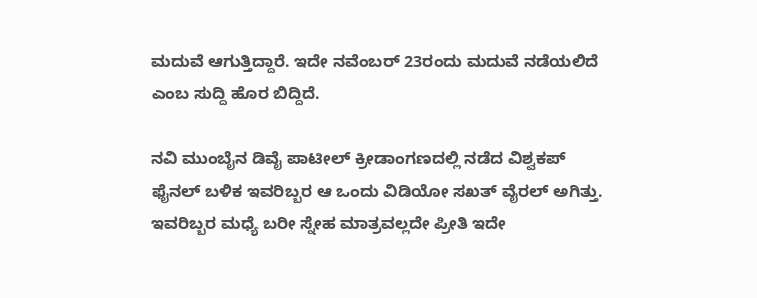ಮದುವೆ ಆಗುತ್ತಿದ್ದಾರೆ. ಇದೇ ನವೆಂಬರ್ 23ರಂದು ಮದುವೆ ನಡೆಯಲಿದೆ ಎಂಬ ಸುದ್ದಿ ಹೊರ ಬಿದ್ದಿದೆ.

ನವಿ ಮುಂಬೈನ ಡಿವೈ ಪಾಟೀಲ್ ಕ್ರೀಡಾಂಗಣದಲ್ಲಿ ನಡೆದ ವಿಶ್ವಕಪ್ ಫೈನಲ್ ಬಳಿಕ ಇವರಿಬ್ಬರ ಆ ಒಂದು ವಿಡಿಯೋ ಸಖತ್ ವೈರಲ್ ಅಗಿತ್ತು. ಇವರಿಬ್ಬರ ಮಧ್ಯೆ ಬರೀ ಸ್ನೇಹ ಮಾತ್ರವಲ್ಲದೇ ಪ್ರೀತಿ ಇದೇ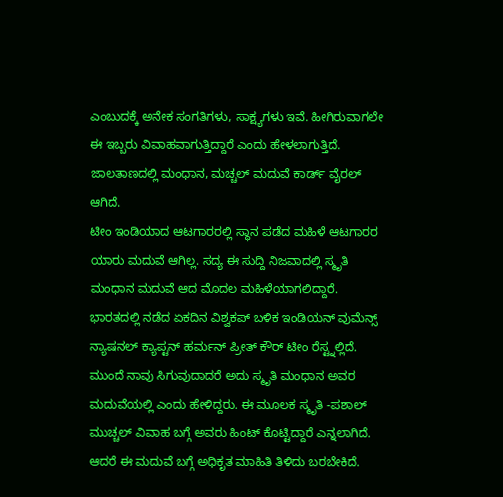ಎಂಬುದಕ್ಕೆ ಅನೇಕ ಸಂಗತಿಗಳು, ಸಾಕ್ಷ್ಯಗಳು ಇವೆ. ಹೀಗಿರುವಾಗಲೇ ಈ ಇಬ್ಬರು ವಿವಾಹವಾಗುತ್ತಿದ್ದಾರೆ ಎಂದು ಹೇಳಲಾಗುತ್ತಿದೆ. ಜಾಲತಾಣದಲ್ಲಿ ಮಂಧಾನ, ಮಚ್ಚಲ್ ಮದುವೆ ಕಾರ್ಡ್ ವೈರಲ್ ಆಗಿದೆ.
ಟೀಂ ಇಂಡಿಯಾದ ಆಟಗಾರರಲ್ಲಿ ಸ್ಥಾನ ಪಡೆದ ಮಹಿಳೆ ಆಟಗಾರರ ಯಾರು ಮದುವೆ ಆಗಿಲ್ಲ. ಸದ್ಯ ಈ ಸುದ್ದಿ ನಿಜವಾದಲ್ಲಿ ಸ್ಮೃತಿ ಮಂಧಾನ ಮದುವೆ ಆದ ಮೊದಲ ಮಹಿಳೆಯಾಗಲಿದ್ದಾರೆ. ಭಾರತದಲ್ಲಿ ನಡೆದ ಏಕದಿನ ವಿಶ್ವಕಪ್ ಬಳಿಕ ಇಂಡಿಯನ್ ವುಮೆನ್ಸ್ ನ್ಯಾಷನಲ್ ಕ್ಯಾಪ್ಟನ್ ಹರ್ಮನ್ ಪ್ರೀತ್ ಕೌರ್ ಟೀಂ ರೆಸ್ಟ್ನಲ್ಲಿದೆ. ಮುಂದೆ ನಾವು ಸಿಗುವುದಾದರೆ ಅದು ಸ್ಮೃತಿ ಮಂಧಾನ ಅವರ ಮದುವೆಯಲ್ಲಿ ಎಂದು ಹೇಳಿದ್ದರು. ಈ ಮೂಲಕ ಸ್ಮೃತಿ -ಪಶಾಲ್ ಮುಚ್ಚಲ್ ವಿವಾಹ ಬಗ್ಗೆ ಅವರು ಹಿಂಟ್ ಕೊಟ್ಟಿದ್ದಾರೆ ಎನ್ನಲಾಗಿದೆ. ಆದರೆ ಈ ಮದುವೆ ಬಗ್ಗೆ ಅಧಿಕೃತ ಮಾಹಿತಿ ತಿಳಿದು ಬರಬೇಕಿದೆ.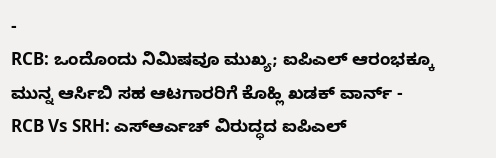-
RCB: ಒಂದೊಂದು ನಿಮಿಷವೂ ಮುಖ್ಯ; ಐಪಿಎಲ್ ಆರಂಭಕ್ಕೂ ಮುನ್ನ ಆರ್ಸಿಬಿ ಸಹ ಆಟಗಾರರಿಗೆ ಕೊಹ್ಲಿ ಖಡಕ್ ವಾರ್ನ್ -
RCB Vs SRH: ಎಸ್ಆರ್ಎಚ್ ವಿರುದ್ಧದ ಐಪಿಎಲ್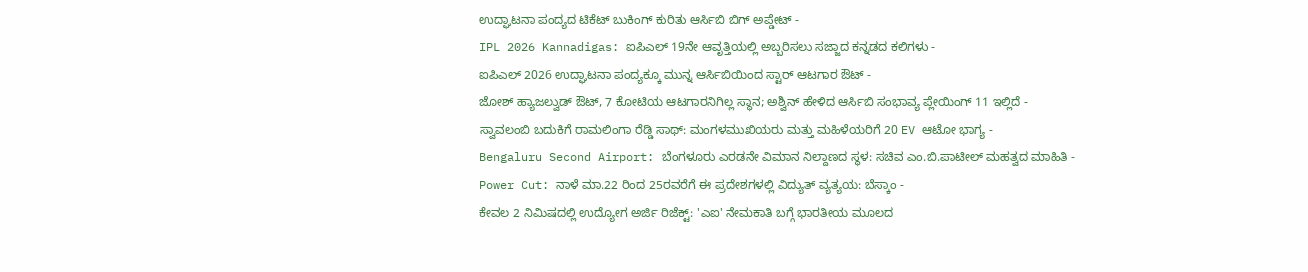ಉದ್ಘಾಟನಾ ಪಂದ್ಯದ ಟಿಕೆಟ್ ಬುಕಿಂಗ್ ಕುರಿತು ಆರ್ಸಿಬಿ ಬಿಗ್ ಅಪ್ಡೇಟ್ -
IPL 2026 Kannadigas: ಐಪಿಎಲ್ 19ನೇ ಆವೃತ್ತಿಯಲ್ಲಿ ಅಬ್ಬರಿಸಲು ಸಜ್ಜಾದ ಕನ್ನಡದ ಕಲಿಗಳು -
ಐಪಿಎಲ್ 2026 ಉದ್ಘಾಟನಾ ಪಂದ್ಯಕ್ಕೂ ಮುನ್ನ ಆರ್ಸಿಬಿಯಿಂದ ಸ್ಟಾರ್ ಆಟಗಾರ ಔಟ್ -
ಜೋಶ್ ಹ್ಯಾಜಲ್ವುಡ್ ಔಟ್, 7 ಕೋಟಿಯ ಆಟಗಾರನಿಗಿಲ್ಲ ಸ್ಥಾನ; ಅಶ್ವಿನ್ ಹೇಳಿದ ಆರ್ಸಿಬಿ ಸಂಭಾವ್ಯ ಪ್ಲೇಯಿಂಗ್ 11 ಇಲ್ಲಿದೆ -
ಸ್ವಾವಲಂಬಿ ಬದುಕಿಗೆ ರಾಮಲಿಂಗಾ ರೆಡ್ಡಿ ಸಾಥ್: ಮಂಗಳಮುಖಿಯರು ಮತ್ತು ಮಹಿಳೆಯರಿಗೆ 20 EV ಆಟೋ ಭಾಗ್ಯ -
Bengaluru Second Airport: ಬೆಂಗಳೂರು ಎರಡನೇ ವಿಮಾನ ನಿಲ್ದಾಣದ ಸ್ಥಳ: ಸಚಿವ ಎಂ.ಬಿ.ಪಾಟೀಲ್ ಮಹತ್ವದ ಮಾಹಿತಿ -
Power Cut: ನಾಳೆ ಮಾ.22 ರಿಂದ 25ರವರೆಗೆ ಈ ಪ್ರದೇಶಗಳಲ್ಲಿ ವಿದ್ಯುತ್ ವ್ಯತ್ಯಯ: ಬೆಸ್ಕಾಂ -
ಕೇವಲ 2 ನಿಮಿಷದಲ್ಲಿ ಉದ್ಯೋಗ ಅರ್ಜಿ ರಿಜೆಕ್ಟ್: 'ಎಐ' ನೇಮಕಾತಿ ಬಗ್ಗೆ ಭಾರತೀಯ ಮೂಲದ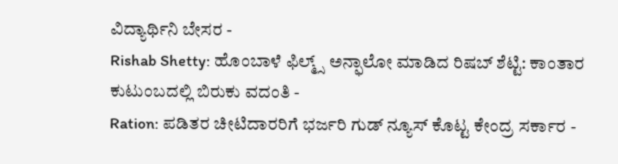ವಿದ್ಯಾರ್ಥಿನಿ ಬೇಸರ -
Rishab Shetty: ಹೊಂಬಾಳೆ ಫಿಲ್ಮ್ಸ್ ಅನ್ಫಾಲೋ ಮಾಡಿದ ರಿಷಬ್ ಶೆಟ್ಟಿ: ಕಾಂತಾರ ಕುಟುಂಬದಲ್ಲಿ ಬಿರುಕು ವದಂತಿ -
Ration: ಪಡಿತರ ಚೀಟಿದಾರರಿಗೆ ಭರ್ಜರಿ ಗುಡ್ ನ್ಯೂಸ್ ಕೊಟ್ಟ ಕೇಂದ್ರ ಸರ್ಕಾರ -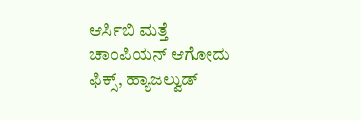ಆರ್ಸಿಬಿ ಮತ್ತೆ ಚಾಂಪಿಯನ್ ಆಗೋದು ಫಿಕ್ಸ್, ಹ್ಯಾಜಲ್ವುಡ್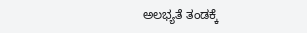ಅಲಭ್ಯತೆ ತಂಡಕ್ಕೆ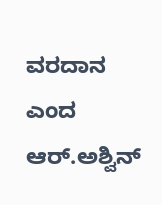ವರದಾನ ಎಂದ ಆರ್.ಅಶ್ವಿನ್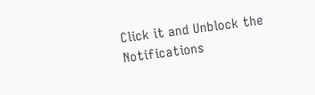Click it and Unblock the Notifications